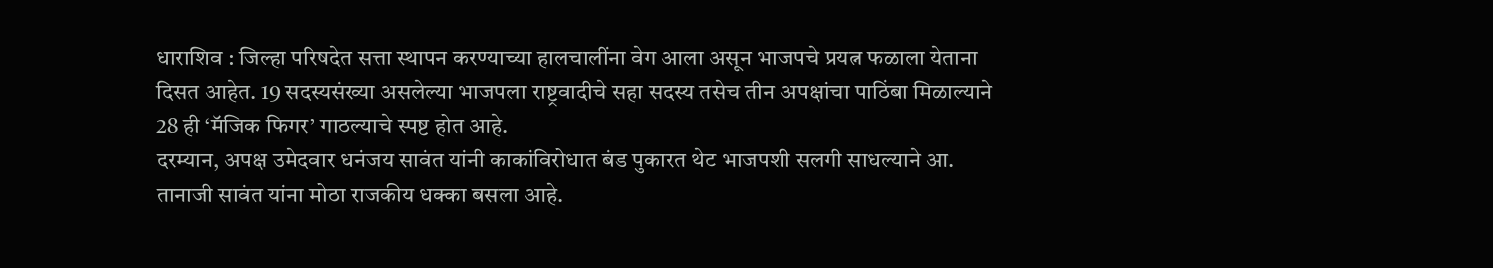धाराशिव : जिल्हा परिषदेत सत्ता स्थापन करण्याच्या हालचालींना वेग आला असून भाजपचे प्रयत्न फळाला येताना दिसत आहेत. 19 सदस्यसंख्या असलेल्या भाजपला राष्ट्रवादीचे सहा सदस्य तसेच तीन अपक्षांचा पाठिंबा मिळाल्याने 28 ही ‘मॅजिक फिगर’ गाठल्याचे स्पष्ट होत आहे.
दरम्यान, अपक्ष उमेदवार धनंजय सावंत यांनी काकांविरोधात बंड पुकारत थेट भाजपशी सलगी साधल्याने आ. तानाजी सावंत यांना मोठा राजकीय धक्का बसला आहे.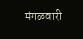मंगळवारी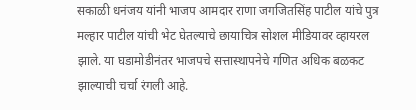सकाळी धनंजय यांनी भाजप आमदार राणा जगजितसिंह पाटील यांचे पुत्र मल्हार पाटील यांची भेट घेतल्याचे छायाचित्र सोशल मीडियावर व्हायरल झाले. या घडामोडीनंतर भाजपचे सत्तास्थापनेचे गणित अधिक बळकट झाल्याची चर्चा रंगली आहे.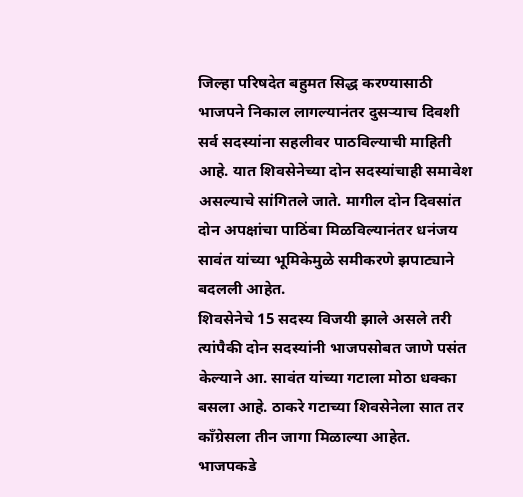जिल्हा परिषदेत बहुमत सिद्ध करण्यासाठी भाजपने निकाल लागल्यानंतर दुसऱ्याच दिवशी सर्व सदस्यांना सहलीवर पाठविल्याची माहिती आहे. यात शिवसेनेच्या दोन सदस्यांचाही समावेश असल्याचे सांगितले जाते. मागील दोन दिवसांत दोन अपक्षांचा पाठिंबा मिळविल्यानंतर धनंजय सावंत यांच्या भूमिकेमुळे समीकरणे झपाट्याने बदलली आहेत.
शिवसेनेचे 15 सदस्य विजयी झाले असले तरी त्यांपैकी दोन सदस्यांनी भाजपसोबत जाणे पसंत केल्याने आ. सावंत यांच्या गटाला मोठा धक्का बसला आहे. ठाकरे गटाच्या शिवसेनेला सात तर काँग्रेसला तीन जागा मिळाल्या आहेत.
भाजपकडे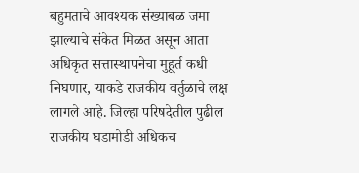बहुमताचे आवश्यक संख्याबळ जमा झाल्याचे संकेत मिळत असून आता अधिकृत सत्तास्थापनेचा मुहूर्त कधी निघणार, याकडे राजकीय वर्तुळाचे लक्ष लागले आहे. जिल्हा परिषदेतील पुढील राजकीय घडामोडी अधिकच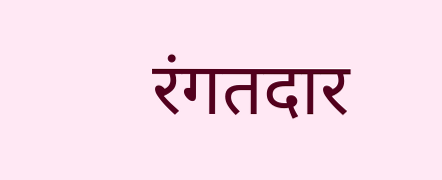रंगतदार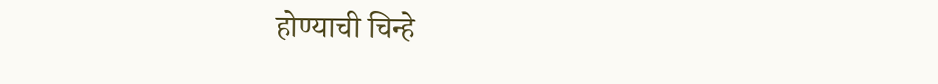होण्याची चिन्हे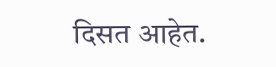दिसत आहेत.